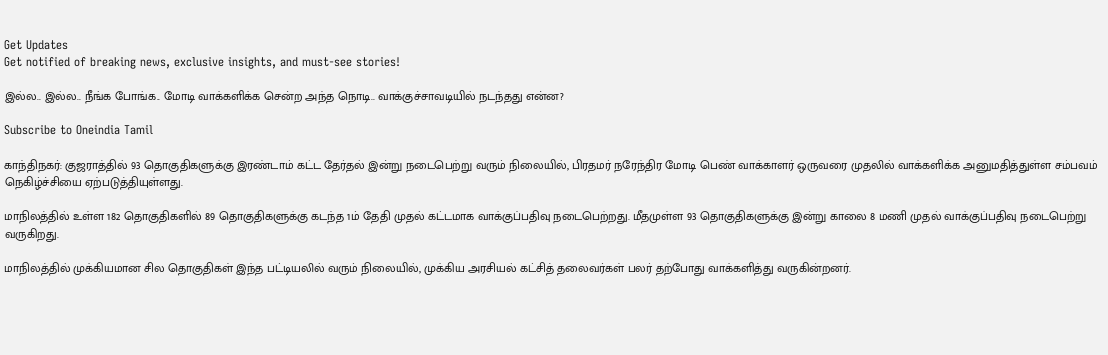Get Updates
Get notified of breaking news, exclusive insights, and must-see stories!

இல்ல.. இல்ல.. நீங்க போங்க.. மோடி வாக்களிக்க சென்ற அந்த நொடி.. வாக்குச்சாவடியில் நடந்தது என்ன?

Subscribe to Oneindia Tamil

காந்திநகர்: குஜராத்தில் 93 தொகுதிகளுக்கு இரண்டாம் கட்ட தேர்தல் இன்று நடைபெற்று வரும் நிலையில், பிரதமர் நரேந்திர மோடி பெண் வாக்காளர் ஒருவரை முதலில் வாக்களிக்க அனுமதித்துள்ள சம்பவம் நெகிழ்ச்சியை ஏற்படுத்தியுள்ளது.

மாநிலத்தில் உள்ள 182 தொகுதிகளில் 89 தொகுதிகளுக்கு கடந்த 1ம் தேதி முதல் கட்டமாக வாக்குப்பதிவு நடைபெற்றது. மீதமுள்ள 93 தொகுதிகளுக்கு இன்று காலை 8 மணி முதல் வாக்குப்பதிவு நடைபெற்று வருகிறது.

மாநிலத்தில் முக்கியமான சில தொகுதிகள் இந்த பட்டியலில் வரும் நிலையில், முக்கிய அரசியல் கட்சித் தலைவர்கள் பலர் தற்போது வாக்களித்து வருகின்றனர்.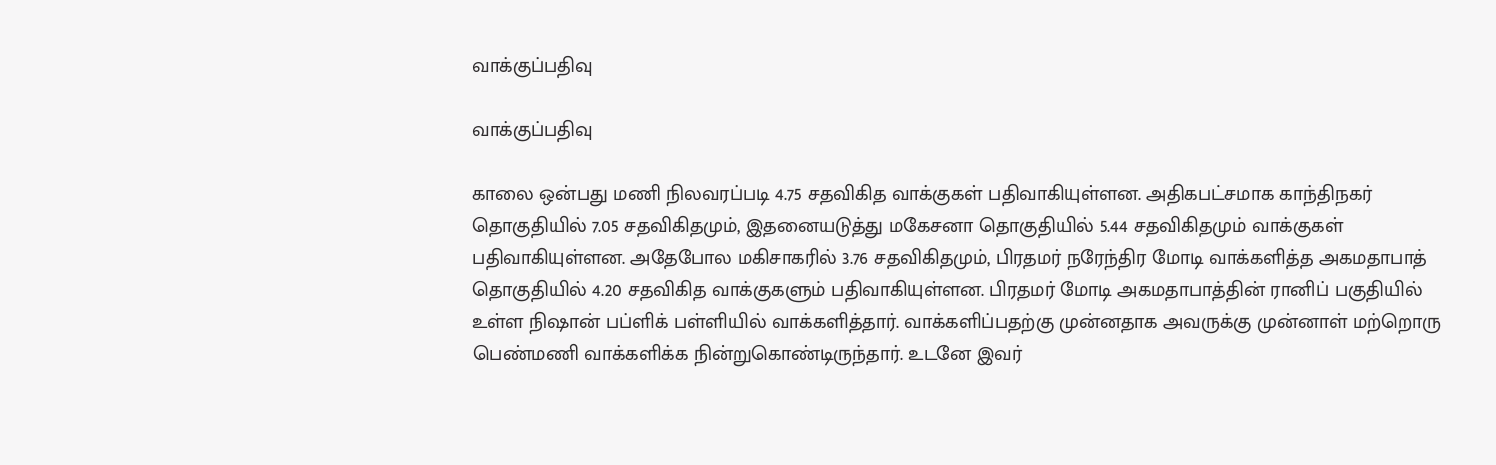வாக்குப்பதிவு

வாக்குப்பதிவு

காலை ஒன்பது மணி நிலவரப்படி 4.75 சதவிகித வாக்குகள் பதிவாகியுள்ளன. அதிகபட்சமாக காந்திநகர் தொகுதியில் 7.05 சதவிகிதமும், இதனையடுத்து மகேசனா தொகுதியில் 5.44 சதவிகிதமும் வாக்குகள் பதிவாகியுள்ளன. அதேபோல மகிசாகரில் 3.76 சதவிகிதமும், பிரதமர் நரேந்திர மோடி வாக்களித்த அகமதாபாத் தொகுதியில் 4.20 சதவிகித வாக்குகளும் பதிவாகியுள்ளன. பிரதமர் மோடி அகமதாபாத்தின் ரானிப் பகுதியில் உள்ள நிஷான் பப்ளிக் பள்ளியில் வாக்களித்தார். வாக்களிப்பதற்கு முன்னதாக அவருக்கு முன்னாள் மற்றொரு பெண்மணி வாக்களிக்க நின்றுகொண்டிருந்தார். உடனே இவர்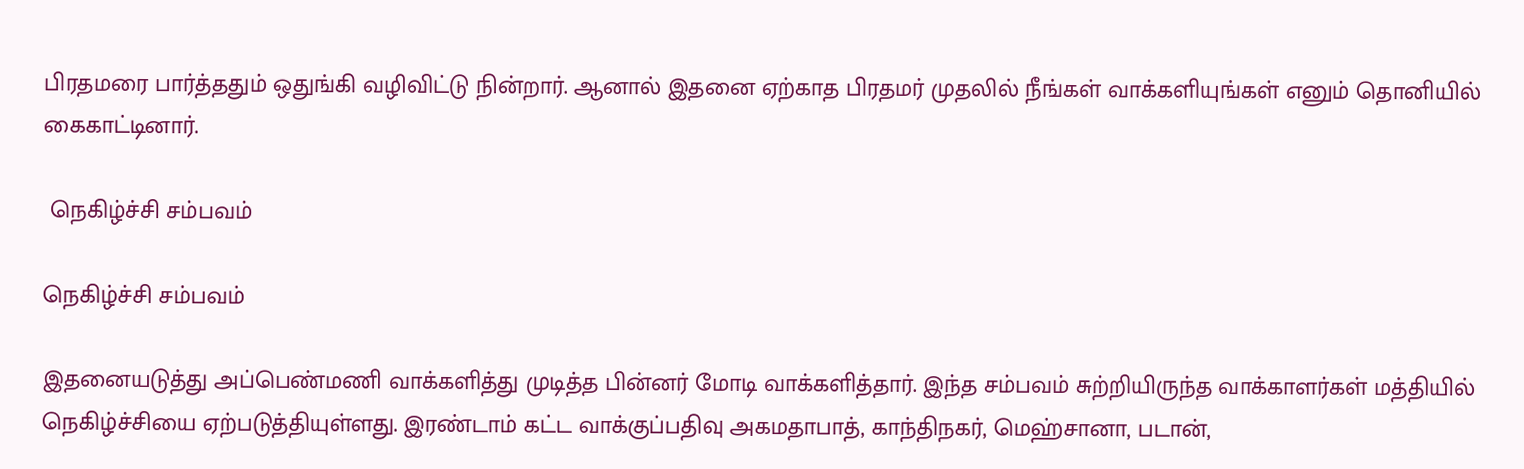பிரதமரை பார்த்ததும் ஒதுங்கி வழிவிட்டு நின்றார். ஆனால் இதனை ஏற்காத பிரதமர் முதலில் நீங்கள் வாக்களியுங்கள் எனும் தொனியில் கைகாட்டினார்.

 நெகிழ்ச்சி சம்பவம்

நெகிழ்ச்சி சம்பவம்

இதனையடுத்து அப்பெண்மணி வாக்களித்து முடித்த பின்னர் மோடி வாக்களித்தார். இந்த சம்பவம் சுற்றியிருந்த வாக்காளர்கள் மத்தியில் நெகிழ்ச்சியை ஏற்படுத்தியுள்ளது. இரண்டாம் கட்ட வாக்குப்பதிவு அகமதாபாத், காந்திநகர், மெஹ்சானா, படான்,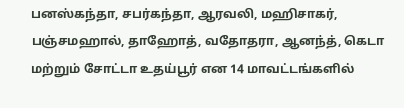பனஸ்கந்தா, சபர்கந்தா, ஆரவலி, மஹிசாகர், பஞ்சமஹால், தாஹோத், வதோதரா, ஆனந்த், கெடா மற்றும் சோட்டா உதய்பூர் என 14 மாவட்டங்களில்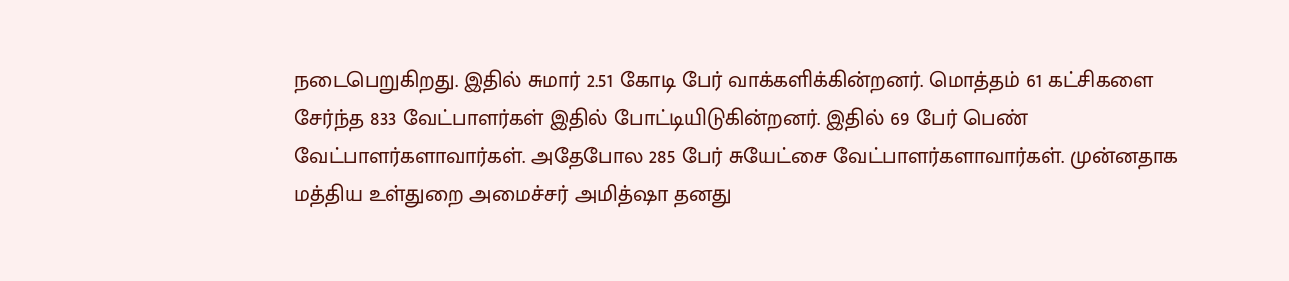நடைபெறுகிறது. இதில் சுமார் 2.51 கோடி பேர் வாக்களிக்கின்றனர். மொத்தம் 61 கட்சிகளை சேர்ந்த 833 வேட்பாளர்கள் இதில் போட்டியிடுகின்றனர். இதில் 69 பேர் பெண் வேட்பாளர்களாவார்கள். அதேபோல 285 பேர் சுயேட்சை வேட்பாளர்களாவார்கள். முன்னதாக மத்திய உள்துறை அமைச்சர் அமித்ஷா தனது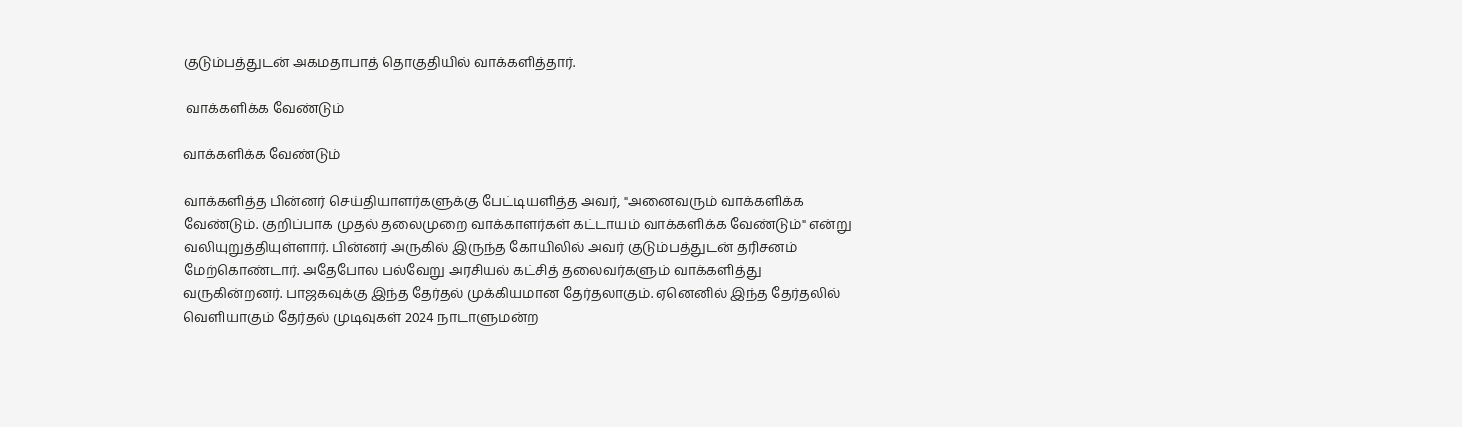குடும்பத்துடன் அகமதாபாத் தொகுதியில் வாக்களித்தார்.

 வாக்களிக்க வேண்டும்

வாக்களிக்க வேண்டும்

வாக்களித்த பின்னர் செய்தியாளர்களுக்கு பேட்டியளித்த அவர், "அனைவரும் வாக்களிக்க வேண்டும். குறிப்பாக முதல் தலைமுறை வாக்காளர்கள் கட்டாயம் வாக்களிக்க வேண்டும்" என்று வலியுறுத்தியுள்ளார். பின்னர் அருகில் இருந்த கோயிலில் அவர் குடும்பத்துடன் தரிசனம் மேற்கொண்டார். அதேபோல பல்வேறு அரசியல் கட்சித் தலைவர்களும் வாக்களித்து வருகின்றனர். பாஜகவுக்கு இந்த தேர்தல் முக்கியமான தேர்தலாகும். ஏனெனில் இந்த தேர்தலில் வெளியாகும் தேர்தல் முடிவுகள் 2024 நாடாளுமன்ற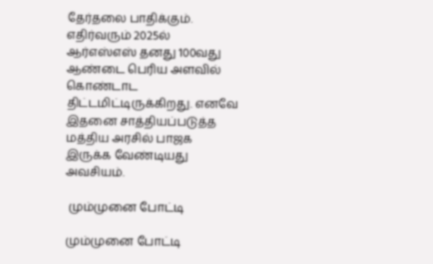தேர்தலை பாதிக்கும். எதிர்வரும் 2025ல் ஆர்எஸ்எஸ் தனது 100வது ஆண்டை பெரிய அளவில் கொண்டாட திட்டமிட்டிருக்கிறது. எனவே இதனை சாத்தியப்படுத்த மத்திய அரசில் பாஜக இருக்க வேண்டியது அவசியம்.

 மும்முனை போட்டி

மும்முனை போட்டி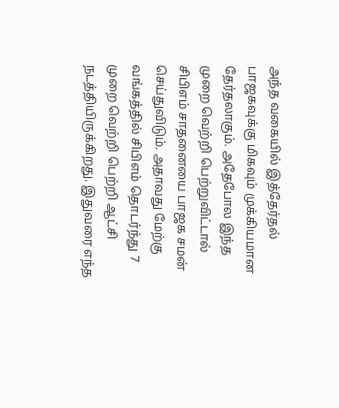அந்த வகையில் இத்தேர்தல் பாஜகவுக்கு மிகவும் முக்கியமான தேர்தலாகும். அதேபோல இந்த முறை வெற்றி பெற்றுவிட்டால் சிபிஎம் சாதனையை பாஜக சமன் செய்துவிடும். அதாவது மேற்கு வங்கத்தில் சிபிஎம் தொடர்ந்து 7 முறை வெற்றி பெற்றி ஆட்சி நடத்தியிருக்கிறது. இதுவரை எந்த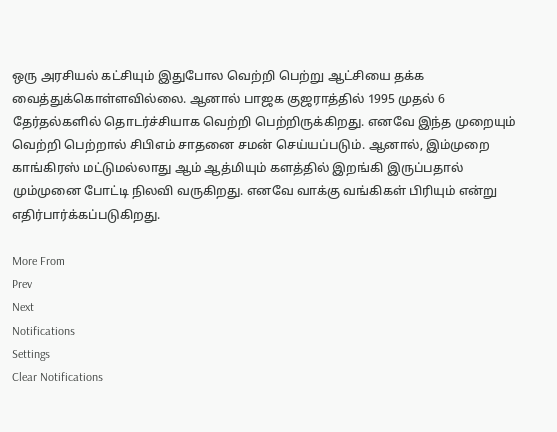ஒரு அரசியல் கட்சியும் இதுபோல வெற்றி பெற்று ஆட்சியை தக்க வைத்துக்கொள்ளவில்லை. ஆனால் பாஜக குஜராத்தில் 1995 முதல் 6 தேர்தல்களில் தொடர்ச்சியாக வெற்றி பெற்றிருக்கிறது. எனவே இந்த முறையும் வெற்றி பெற்றால் சிபிஎம் சாதனை சமன் செய்யப்படும். ஆனால், இம்முறை காங்கிரஸ் மட்டுமல்லாது ஆம் ஆத்மியும் களத்தில் இறங்கி இருப்பதால் மும்முனை போட்டி நிலவி வருகிறது. எனவே வாக்கு வங்கிகள் பிரியும் என்று எதிர்பார்க்கப்படுகிறது.

More From
Prev
Next
Notifications
Settings
Clear Notifications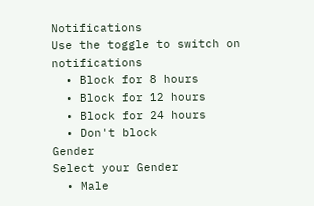Notifications
Use the toggle to switch on notifications
  • Block for 8 hours
  • Block for 12 hours
  • Block for 24 hours
  • Don't block
Gender
Select your Gender
  • Male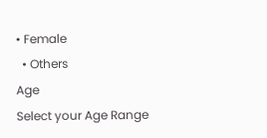• Female
  • Others
Age
Select your Age Range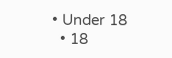• Under 18
  • 18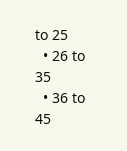to 25
  • 26 to 35
  • 36 to 45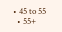• 45 to 55
  • 55+